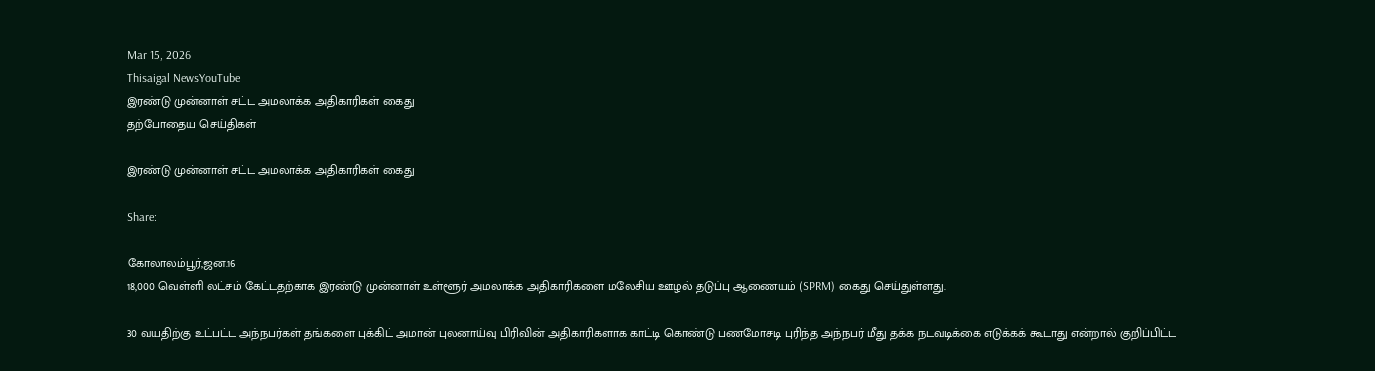Mar 15, 2026
Thisaigal NewsYouTube
இரண்டு முன்னாள் சட்ட அமலாக்க அதிகாரிகள் கைது
தற்போதைய செய்திகள்

இரண்டு முன்னாள் சட்ட அமலாக்க அதிகாரிகள் கைது

Share:

கோலாலம்பூர்,ஜன.16
18,000 வெள்ளி லட்சம் கேட்டதற்காக இரண்டு முன்னாள் உள்ளூர் அமலாக்க அதிகாரிகளை மலேசிய ஊழல் தடுப்பு ஆணையம் (SPRM) கைது செய்துள்ளது.

30 வயதிற்கு உட்பட்ட அந்நபர்கள் தங்களை புக்கிட் அமான் புலனாய்வு பிரிவின் அதிகாரிகளாக காட்டி கொண்டு பணமோசடி புரிந்த அந்நபர் மீது தக்க நடவடிக்கை எடுக்கக் கூடாது என்றால் குறிப்பிட்ட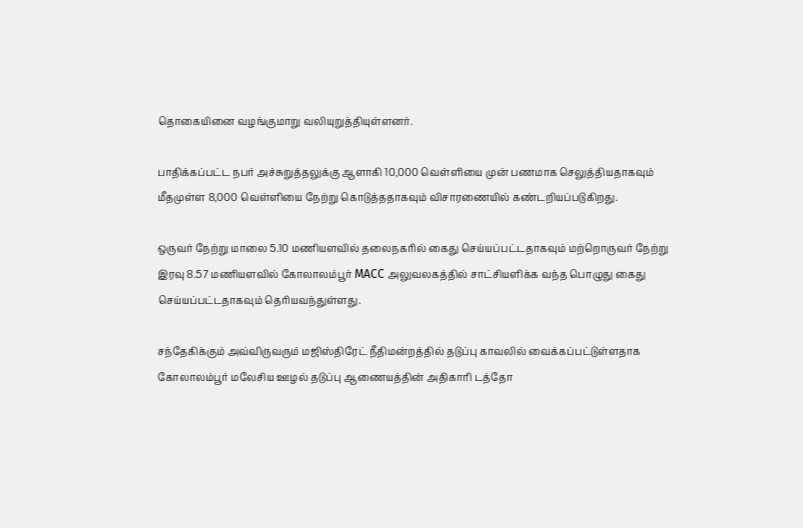தொகையினை வழங்குமாறு வலியுறுத்தியுள்ளனர்.

பாதிக்கப்பட்ட நபர் அச்சுறுத்தலுக்கு ஆளாகி 10,000 வெள்ளியை முன் பணமாக செலுத்தியதாகவும் மீதமுள்ள 8,000 வெள்ளியை நேற்று கொடுத்ததாகவும் விசாரணையில் கண்டறியப்படுகிறது.

ஒருவர் நேற்று மாலை 5.10 மணியளவில் தலைநகரில் கைது செய்யப்பட்டதாகவும் மற்றொருவர் நேற்று இரவு 8.57 மணியளவில் கோலாலம்பூர் MACC அலுவலகத்தில் சாட்சியளிக்க வந்த பொழுது கைது செய்யப்பட்டதாகவும் தெரியவந்துள்ளது.

சந்தேகிக்கும் அவ்விருவரும் மஜிஸ்திரேட் நீதிமன்றத்தில் தடுப்பு காவலில் வைக்கப்பட்டுள்ளதாக கோலாலம்பூர் மலேசிய ஊழல் தடுப்பு ஆணையத்தின் அதிகாரி டத்தோ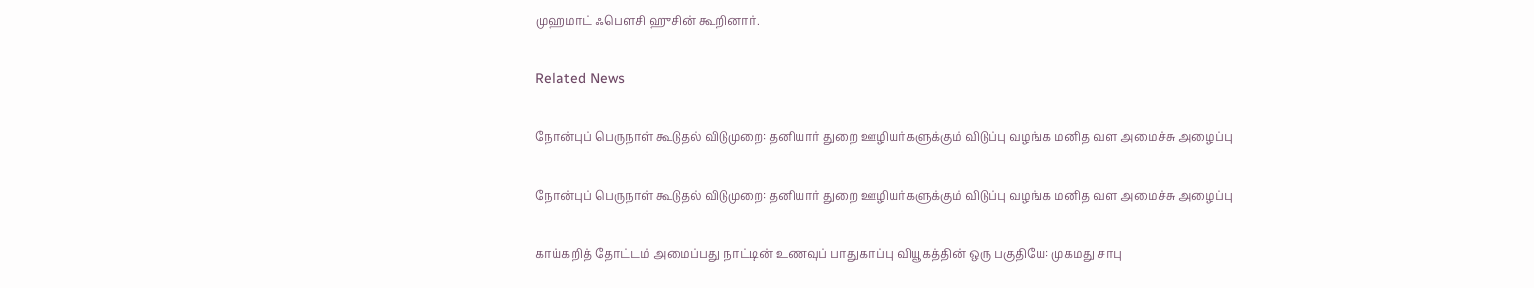முஹமாட் ஃபௌசி ஹுசின் கூறினார்.

Related News

நோன்புப் பெருநாள் கூடுதல் விடுமுறை: தனியார் துறை ஊழியர்களுக்கும் விடுப்பு வழங்க மனித வள அமைச்சு அழைப்பு

நோன்புப் பெருநாள் கூடுதல் விடுமுறை: தனியார் துறை ஊழியர்களுக்கும் விடுப்பு வழங்க மனித வள அமைச்சு அழைப்பு

காய்கறித் தோட்டம் அமைப்பது நாட்டின் உணவுப் பாதுகாப்பு வியூகத்தின் ஒரு பகுதியே: முகமது சாபு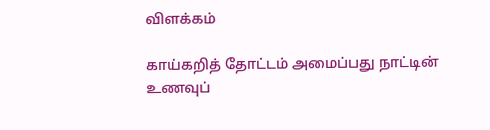விளக்கம்

காய்கறித் தோட்டம் அமைப்பது நாட்டின் உணவுப்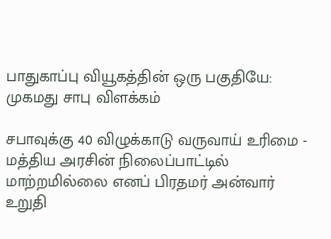பாதுகாப்பு வியூகத்தின் ஒரு பகுதியே: முகமது சாபு விளக்கம்

சபாவுக்கு 40 விழுக்காடு வருவாய் உரிமை - மத்திய அரசின் நிலைப்பாட்டில் மாற்றமில்லை எனப் பிரதமர் அன்வார் உறுதி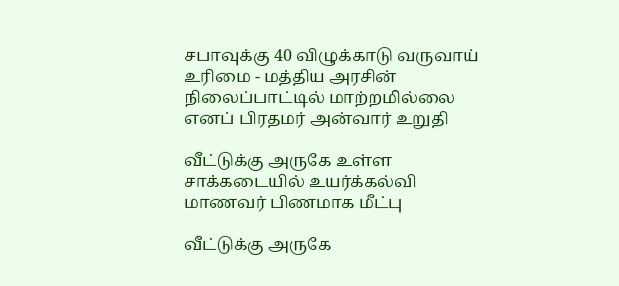சபாவுக்கு 40 விழுக்காடு வருவாய் உரிமை - மத்திய அரசின் நிலைப்பாட்டில் மாற்றமில்லை எனப் பிரதமர் அன்வார் உறுதி

வீட்டுக்கு அருகே உள்ள சாக்கடையில் உயர்க்கல்வி மாணவர் பிணமாக மீட்பு

வீட்டுக்கு அருகே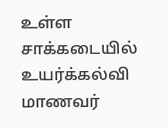உள்ள சாக்கடையில் உயர்க்கல்வி மாணவர்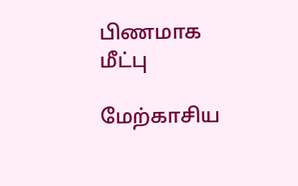பிணமாக மீட்பு

மேற்காசிய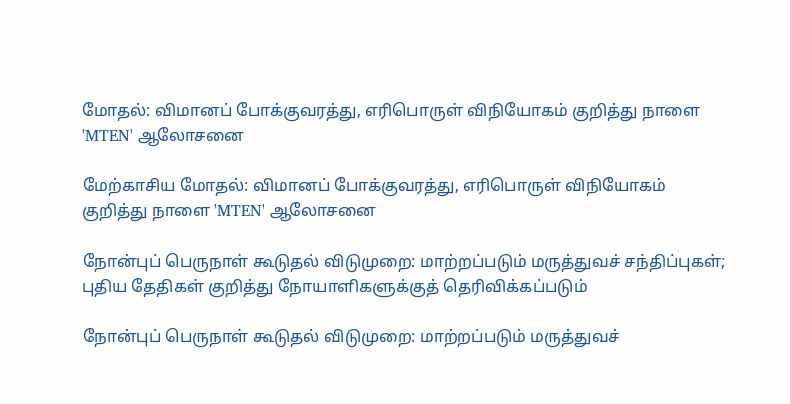மோதல்: விமானப் போக்குவரத்து, எரிபொருள் விநியோகம் குறித்து நாளை 'MTEN' ஆலோசனை

மேற்காசிய மோதல்: விமானப் போக்குவரத்து, எரிபொருள் விநியோகம் குறித்து நாளை 'MTEN' ஆலோசனை

நோன்புப் பெருநாள் கூடுதல் விடுமுறை: மாற்றப்படும் மருத்துவச் சந்திப்புகள்; புதிய தேதிகள் குறித்து நோயாளிகளுக்குத் தெரிவிக்கப்படும்

நோன்புப் பெருநாள் கூடுதல் விடுமுறை: மாற்றப்படும் மருத்துவச்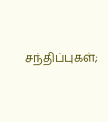சந்திப்புகள்;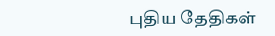புதிய தேதிகள்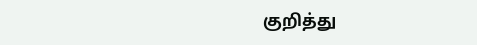குறித்து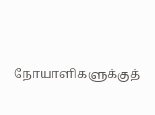நோயாளிகளுக்குத்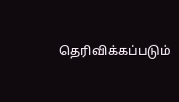தெரிவிக்கப்படும்